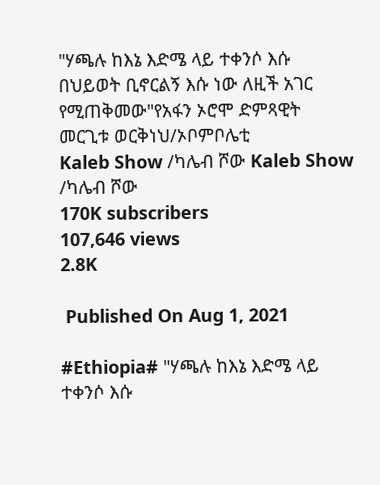"ሃጫሉ ከእኔ እድሜ ላይ ተቀንሶ እሱ በህይወት ቢኖርልኝ እሱ ነው ለዚች አገር የሚጠቅመው"የአፋን ኦሮሞ ድምጻዊት መርጊቱ ወርቅነህ/ኦቦምቦሌቲ
Kaleb Show /ካሌብ ሾው Kaleb Show /ካሌብ ሾው
170K subscribers
107,646 views
2.8K

 Published On Aug 1, 2021

#Ethiopia# "ሃጫሉ ከእኔ እድሜ ላይ ተቀንሶ እሱ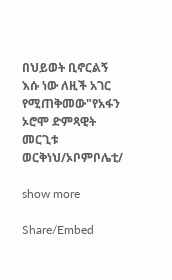በህይወት ቢኖርልኝ እሱ ነው ለዚች አገር የሚጠቅመው"የአፋን ኦሮሞ ድምጻዊት መርጊቱ ወርቅነህ/ኦቦምቦሌቲ/

show more

Share/Embed